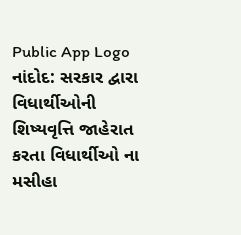Public App Logo
નાંદોદ: સરકાર દ્વારા વિધાર્થીઓની શિષ્યવૃત્તિ જાહેરાત કરતા વિધાર્થીઓ ના મસીહા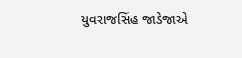યુવરાજસિંહ જાડેજાએ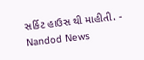સર્કિટ હાઉસ થી માહીતી. - Nandod News